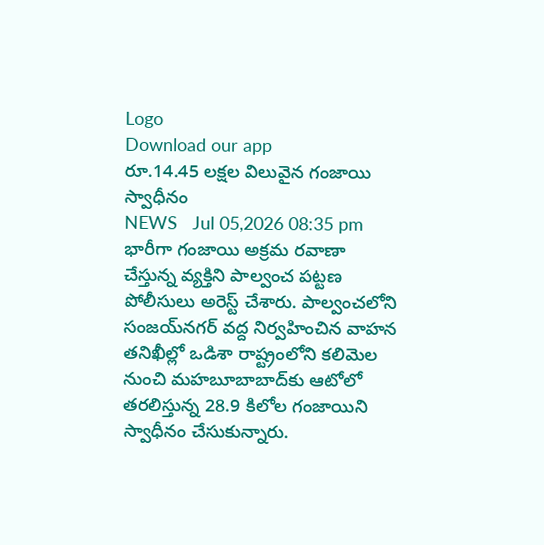Logo
Download our app
రూ.14.45 లక్షల విలువైన గంజాయి స్వాధీనం
NEWS   Jul 05,2026 08:35 pm
భారీగా గంజాయి అక్రమ రవాణా చేస్తున్న వ్యక్తిని పాల్వంచ పట్టణ పోలీసులు అరెస్ట్ చేశారు. పాల్వంచలోని సంజయ్‌నగర్ వద్ద నిర్వహించిన వాహన తనిఖీల్లో ఒడిశా రాష్ట్రంలోని కలిమెల నుంచి మహబూబాబాద్‌కు ఆటోలో తరలిస్తున్న 28.9 కిలోల గంజాయిని స్వాధీనం చేసుకున్నారు.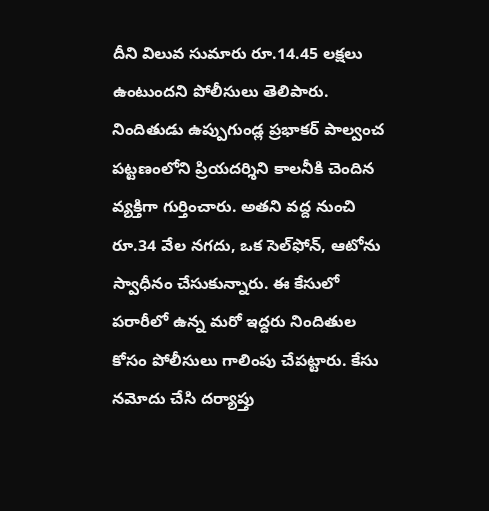దీని విలువ సుమారు రూ.14.45 లక్షలు ఉంటుందని పోలీసులు తెలిపారు. నిందితుడు ఉప్పుగుండ్ల ప్రభాకర్‌ పాల్వంచ పట్టణంలోని ప్రియదర్శిని కాలనీకి చెందిన వ్యక్తిగా గుర్తించారు. అతని వద్ద నుంచి రూ.34 వేల నగదు, ఒక సెల్‌ఫోన్, ఆటోను స్వాధీనం చేసుకున్నారు. ఈ కేసులో పరారీలో ఉన్న మరో ఇద్దరు నిందితుల కోసం పోలీసులు గాలింపు చేపట్టారు. కేసు నమోదు చేసి దర్యాప్తు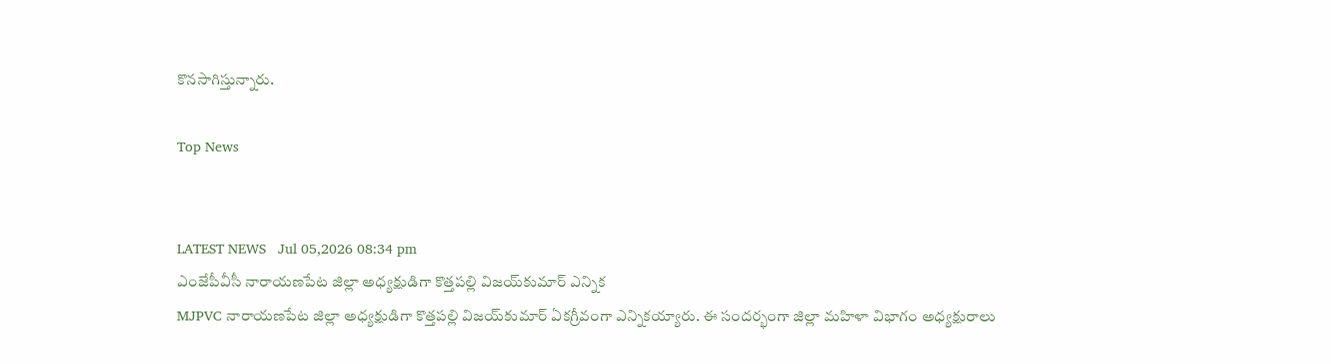కొనసాగిస్తున్నారు.

Top News


LATEST NEWS   Jul 05,2026 08:34 pm
ఎంజేపీవీసీ నారాయణపేట జిల్లా అధ్యక్షుడిగా కొత్తపల్లి విజయ్‌కుమార్ ఎన్నిక
MJPVC నారాయణపేట జిల్లా అధ్యక్షుడిగా కొత్తపల్లి విజయ్‌కుమార్ ఏకగ్రీవంగా ఎన్నికయ్యారు. ఈ సందర్భంగా జిల్లా మహిళా విభాగం అధ్యక్షురాలు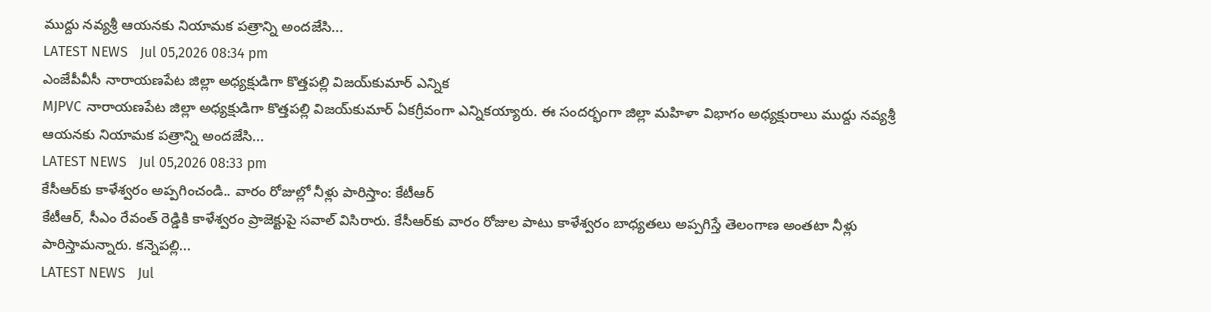ముద్దు నవ్యశ్రీ ఆయనకు నియామక పత్రాన్ని అందజేసి...
LATEST NEWS   Jul 05,2026 08:34 pm
ఎంజేపీవీసీ నారాయణపేట జిల్లా అధ్యక్షుడిగా కొత్తపల్లి విజయ్‌కుమార్ ఎన్నిక
MJPVC నారాయణపేట జిల్లా అధ్యక్షుడిగా కొత్తపల్లి విజయ్‌కుమార్ ఏకగ్రీవంగా ఎన్నికయ్యారు. ఈ సందర్భంగా జిల్లా మహిళా విభాగం అధ్యక్షురాలు ముద్దు నవ్యశ్రీ ఆయనకు నియామక పత్రాన్ని అందజేసి...
LATEST NEWS   Jul 05,2026 08:33 pm
కేసీఆర్‌కు కాళేశ్వరం అప్పగించండి.. వారం రోజుల్లో నీళ్లు పారిస్తాం: కేటీఆర్
కేటీఆర్, సీఎం రేవంత్ రెడ్డికి కాళేశ్వరం ప్రాజెక్టుపై సవాల్ విసిరారు. కేసీఆర్‌కు వారం రోజుల పాటు కాళేశ్వరం బాధ్యతలు అప్పగిస్తే తెలంగాణ అంతటా నీళ్లు పారిస్తామన్నారు. కన్నెపల్లి...
LATEST NEWS   Jul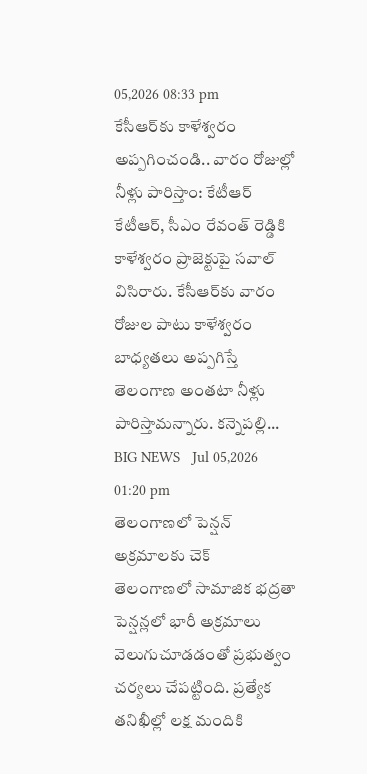05,2026 08:33 pm
కేసీఆర్‌కు కాళేశ్వరం అప్పగించండి.. వారం రోజుల్లో నీళ్లు పారిస్తాం: కేటీఆర్
కేటీఆర్, సీఎం రేవంత్ రెడ్డికి కాళేశ్వరం ప్రాజెక్టుపై సవాల్ విసిరారు. కేసీఆర్‌కు వారం రోజుల పాటు కాళేశ్వరం బాధ్యతలు అప్పగిస్తే తెలంగాణ అంతటా నీళ్లు పారిస్తామన్నారు. కన్నెపల్లి...
BIG NEWS   Jul 05,2026 01:20 pm
తెలంగాణలో పెన్షన్ అక్రమాలకు చెక్
తెలంగాణలో సామాజిక భద్రతా పెన్షన్లలో భారీ అక్రమాలు వెలుగుచూడడంతో ప్రభుత్వం చర్యలు చేపట్టింది. ప్రత్యేక తనిఖీల్లో లక్ష మందికి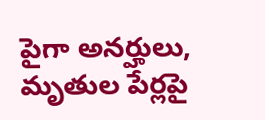పైగా అనర్హులు, మృతుల పేర్లపై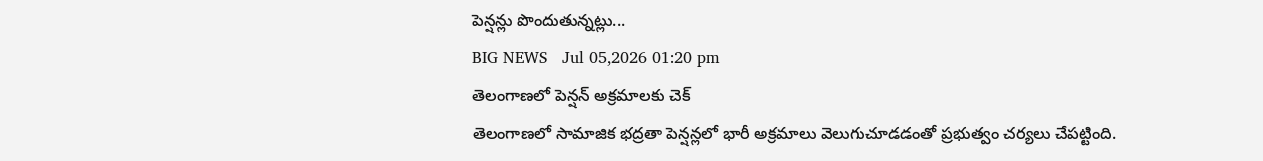పెన్షన్లు పొందుతున్నట్లు...
BIG NEWS   Jul 05,2026 01:20 pm
తెలంగాణలో పెన్షన్ అక్రమాలకు చెక్
తెలంగాణలో సామాజిక భద్రతా పెన్షన్లలో భారీ అక్రమాలు వెలుగుచూడడంతో ప్రభుత్వం చర్యలు చేపట్టింది.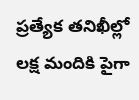ప్రత్యేక తనిఖీల్లో లక్ష మందికి పైగా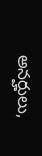అనర్హులు,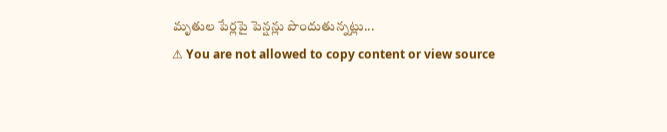మృతుల పేర్లపై పెన్షన్లు పొందుతున్నట్లు...
⚠ You are not allowed to copy content or view source